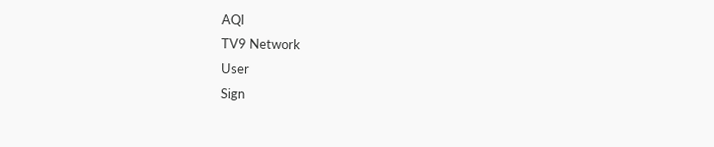AQI
TV9 Network
User
Sign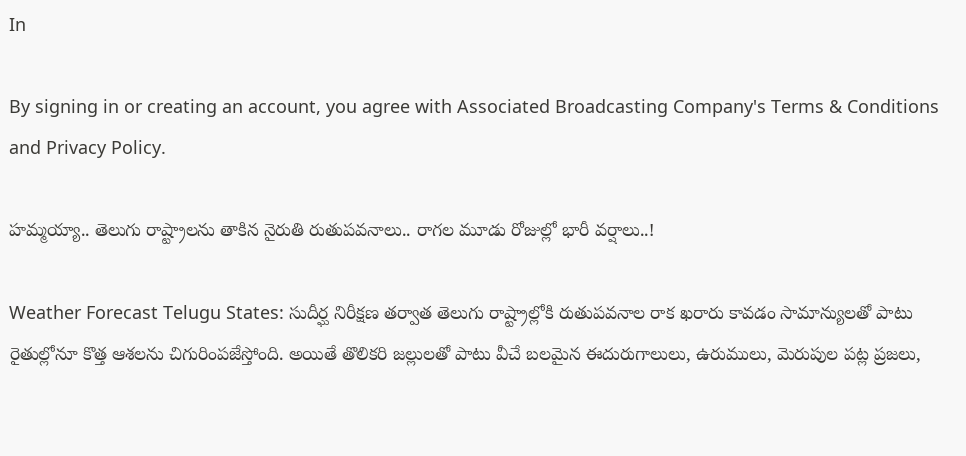In

By signing in or creating an account, you agree with Associated Broadcasting Company's Terms & Conditions and Privacy Policy.

హమ్మయ్యా.. తెలుగు రాష్ట్రాలను తాకిన నైరుతి రుతుపవనాలు.. రాగల మూడు రోజుల్లో భారీ వర్షాలు..!

Weather Forecast Telugu States: సుదీర్ఘ నిరీక్షణ తర్వాత తెలుగు రాష్ట్రాల్లోకి రుతుపవనాల రాక ఖరారు కావడం సామాన్యులతో పాటు రైతుల్లోనూ కొత్త ఆశలను చిగురింపజేస్తోంది. అయితే తొలికరి జల్లులతో పాటు వీచే బలమైన ఈదురుగాలులు, ఉరుములు, మెరుపుల పట్ల ప్రజలు,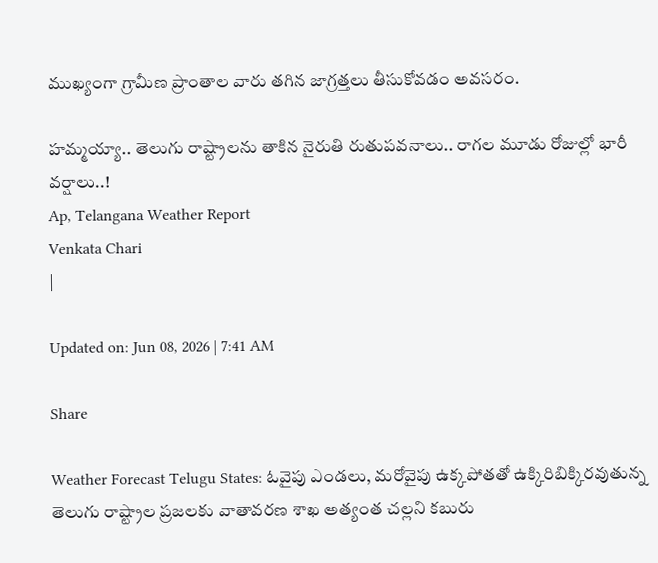ముఖ్యంగా గ్రామీణ ప్రాంతాల వారు తగిన జాగ్రత్తలు తీసుకోవడం అవసరం.

హమ్మయ్యా.. తెలుగు రాష్ట్రాలను తాకిన నైరుతి రుతుపవనాలు.. రాగల మూడు రోజుల్లో భారీ వర్షాలు..!
Ap, Telangana Weather Report
Venkata Chari
|

Updated on: Jun 08, 2026 | 7:41 AM

Share

Weather Forecast Telugu States: ఓవైపు ఎండలు, మరోవైపు ఉక్కపోతతో ఉక్కిరిబిక్కిరవుతున్న తెలుగు రాష్ట్రాల ప్రజలకు వాతావరణ శాఖ అత్యంత చల్లని కబురు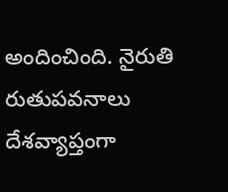అందించింది. నైరుతి రుతుపవనాలు దేశవ్యాప్తంగా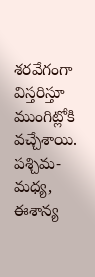శరవేగంగా విస్తరిస్తూ ముంగిట్లోకి వచ్చేశాయి. పశ్చిమ-మధ్య, ఈశాన్య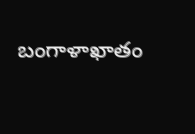బంగాళాఖాతం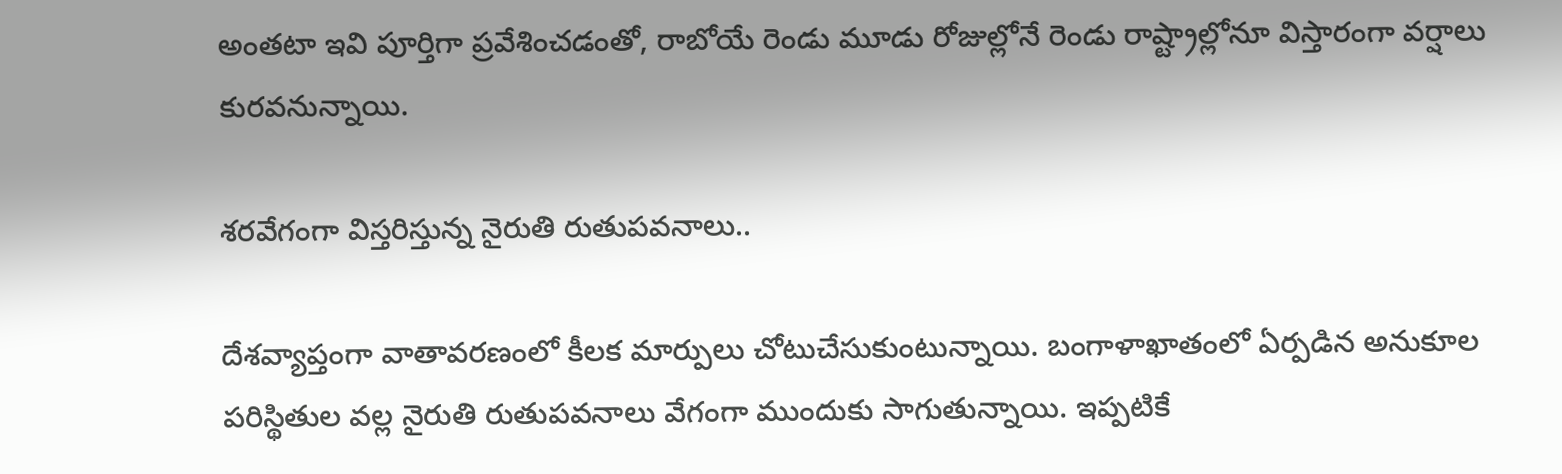అంతటా ఇవి పూర్తిగా ప్రవేశించడంతో, రాబోయే రెండు మూడు రోజుల్లోనే రెండు రాష్ట్రాల్లోనూ విస్తారంగా వర్షాలు కురవనున్నాయి.

శరవేగంగా విస్తరిస్తున్న నైరుతి రుతుపవనాలు..

దేశవ్యాప్తంగా వాతావరణంలో కీలక మార్పులు చోటుచేసుకుంటున్నాయి. బంగాళాఖాతంలో ఏర్పడిన అనుకూల పరిస్థితుల వల్ల నైరుతి రుతుపవనాలు వేగంగా ముందుకు సాగుతున్నాయి. ఇప్పటికే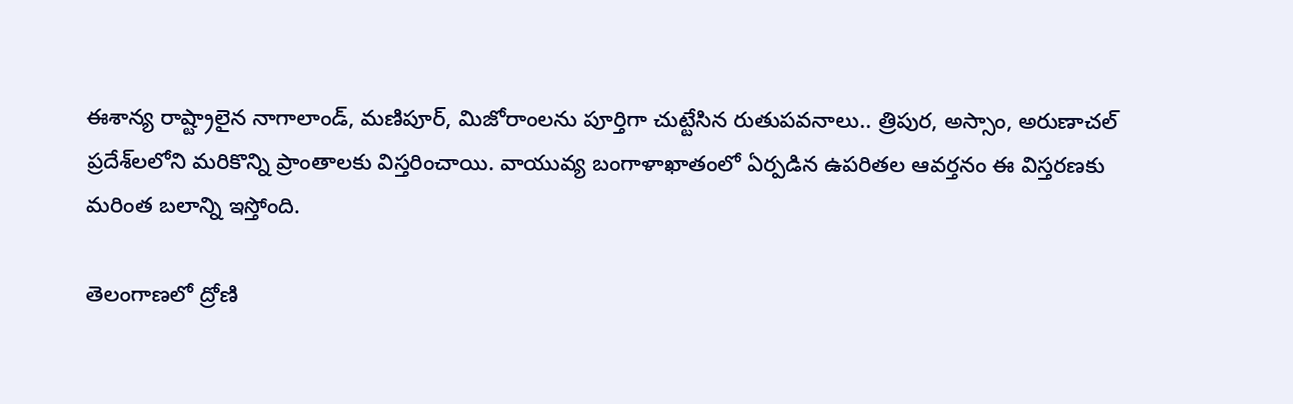ఈశాన్య రాష్ట్రాలైన నాగాలాండ్, మణిపూర్, మిజోరాంలను పూర్తిగా చుట్టేసిన రుతుపవనాలు.. త్రిపుర, అస్సాం, అరుణాచల్ ప్రదేశ్‌లలోని మరికొన్ని ప్రాంతాలకు విస్తరించాయి. వాయువ్య బంగాళాఖాతంలో ఏర్పడిన ఉపరితల ఆవర్తనం ఈ విస్తరణకు మరింత బలాన్ని ఇస్తోంది.

తెలంగాణలో ద్రోణి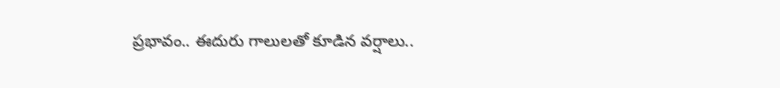ప్రభావం.. ఈదురు గాలులతో కూడిన వర్షాలు..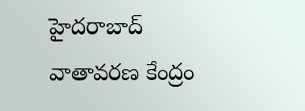హైదరాబాద్ వాతావరణ కేంద్రం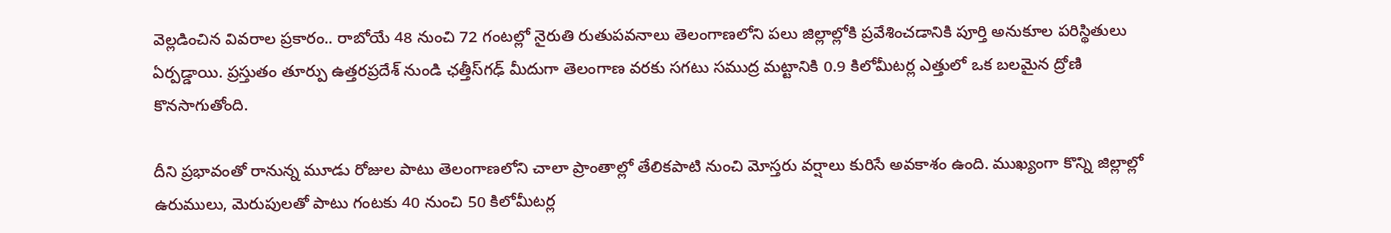వెల్లడించిన వివరాల ప్రకారం.. రాబోయే 48 నుంచి 72 గంటల్లో నైరుతి రుతుపవనాలు తెలంగాణలోని పలు జిల్లాల్లోకి ప్రవేశించడానికి పూర్తి అనుకూల పరిస్థితులు ఏర్పడ్డాయి. ప్రస్తుతం తూర్పు ఉత్తరప్రదేశ్ నుండి ఛత్తీస్‌గఢ్ మీదుగా తెలంగాణ వరకు సగటు సముద్ర మట్టానికి 0.9 కిలోమీటర్ల ఎత్తులో ఒక బలమైన ద్రోణి కొనసాగుతోంది.

దీని ప్రభావంతో రానున్న మూడు రోజుల పాటు తెలంగాణలోని చాలా ప్రాంతాల్లో తేలికపాటి నుంచి మోస్తరు వర్షాలు కురిసే అవకాశం ఉంది. ముఖ్యంగా కొన్ని జిల్లాల్లో ఉరుములు, మెరుపులతో పాటు గంటకు 40 నుంచి 50 కిలోమీటర్ల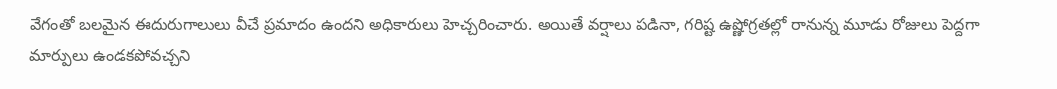వేగంతో బలమైన ఈదురుగాలులు వీచే ప్రమాదం ఉందని అధికారులు హెచ్చరించారు. అయితే వర్షాలు పడినా, గరిష్ట ఉష్ణోగ్రతల్లో రానున్న మూడు రోజులు పెద్దగా మార్పులు ఉండకపోవచ్చని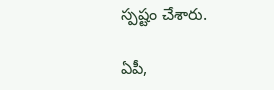స్పష్టం చేశారు.

ఏపీ,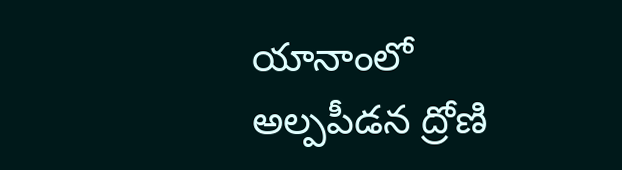యానాంలో అల్పపీడన ద్రోణి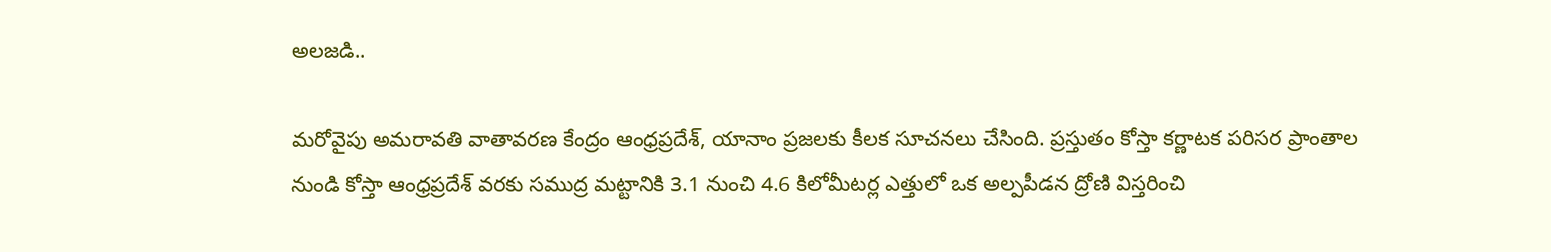అలజడి..

మరోవైపు అమరావతి వాతావరణ కేంద్రం ఆంధ్రప్రదేశ్, యానాం ప్రజలకు కీలక సూచనలు చేసింది. ప్రస్తుతం కోస్తా కర్ణాటక పరిసర ప్రాంతాల నుండి కోస్తా ఆంధ్రప్రదేశ్ వరకు సముద్ర మట్టానికి 3.1 నుంచి 4.6 కిలోమీటర్ల ఎత్తులో ఒక అల్పపీడన ద్రోణి విస్తరించి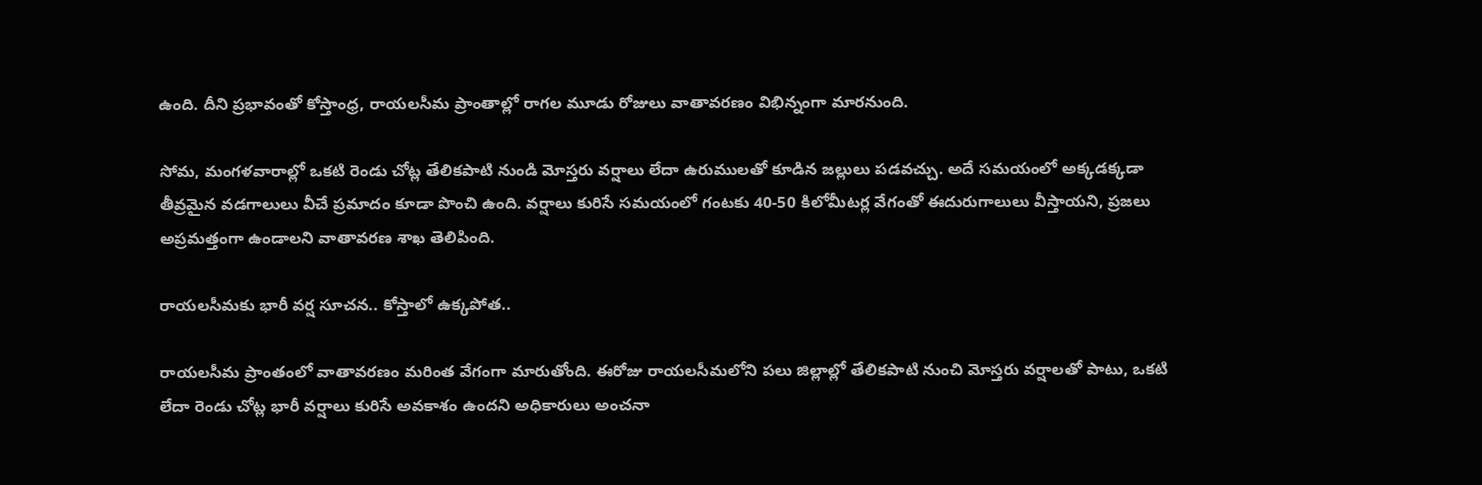ఉంది. దీని ప్రభావంతో కోస్తాంధ్ర, రాయలసీమ ప్రాంతాల్లో రాగల మూడు రోజులు వాతావరణం విభిన్నంగా మారనుంది.

సోమ, మంగళవారాల్లో ఒకటి రెండు చోట్ల తేలికపాటి నుండి మోస్తరు వర్షాలు లేదా ఉరుములతో కూడిన జల్లులు పడవచ్చు. అదే సమయంలో అక్కడక్కడా తీవ్రమైన వడగాలులు వీచే ప్రమాదం కూడా పొంచి ఉంది. వర్షాలు కురిసే సమయంలో గంటకు 40-50 కిలోమీటర్ల వేగంతో ఈదురుగాలులు వీస్తాయని, ప్రజలు అప్రమత్తంగా ఉండాలని వాతావరణ శాఖ తెలిపింది.

రాయలసీమకు భారీ వర్ష సూచన.. కోస్తాలో ఉక్కపోత..

రాయలసీమ ప్రాంతంలో వాతావరణం మరింత వేగంగా మారుతోంది. ఈరోజు రాయలసీమలోని పలు జిల్లాల్లో తేలికపాటి నుంచి మోస్తరు వర్షాలతో పాటు, ఒకటి లేదా రెండు చోట్ల భారీ వర్షాలు కురిసే అవకాశం ఉందని అధికారులు అంచనా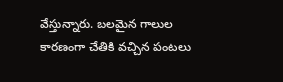వేస్తున్నారు. బలమైన గాలుల కారణంగా చేతికి వచ్చిన పంటలు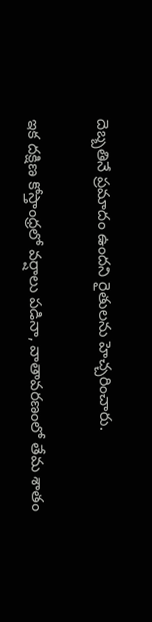దెబ్బతినే ప్రమాదం ఉందని రైతులను హెచ్చరించారు.

ఇక దక్షిణ కోస్తాంధ్రలో వర్షాలు పడినా, వాతావరణంలో తేమ శాతం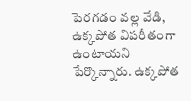పెరగడం వల్ల వేడి, ఉక్కపోత విపరీతంగా ఉంటాయని పేర్కొన్నారు. ఉక్కపోత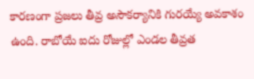కారణంగా ప్రజలు తీవ్ర అసౌకర్యానికి గురయ్యే అవకాశం ఉంది. రాబోయే ఐదు రోజుల్లో ఎండల తీవ్రత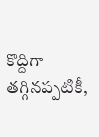కొద్దిగా తగ్గినప్పటికీ,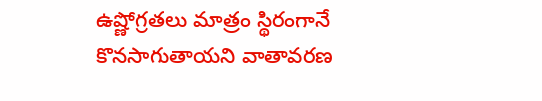ఉష్ణోగ్రతలు మాత్రం స్థిరంగానే కొనసాగుతాయని వాతావరణ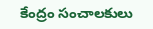కేంద్రం సంచాలకులు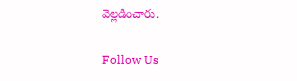వెల్లడించారు.

Follow Us